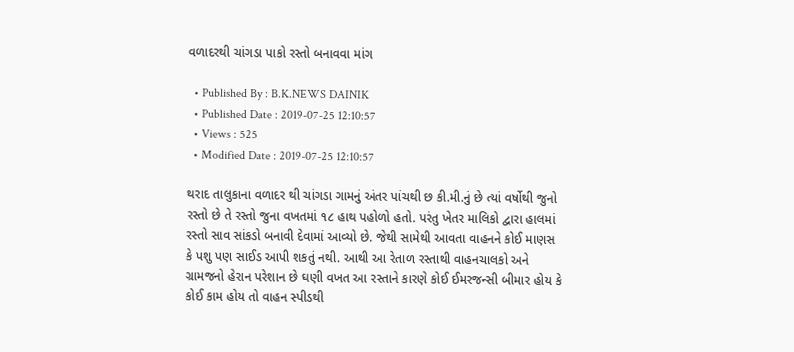વળાદરથી ચાંગડા પાકો રસ્તો બનાવવા માંગ

  • Published By : B.K.NEWS DAINIK
  • Published Date : 2019-07-25 12:10:57
  • Views : 525
  • Modified Date : 2019-07-25 12:10:57

થરાદ તાલુકાના વળાદર થી ચાંગડા ગામનું અંતર પાંચથી છ કી.મી.નું છે ત્યાં વર્ષોથી જુનો રસ્તો છે તે રસ્તો જુના વખતમાં ૧૮ હાથ પહોળો હતો. પરંતુ ખેતર માલિકો દ્વારા હાલમાં રસ્તો સાવ સાંકડો બનાવી દેવામાં આવ્યો છે. જેથી સામેથી આવતા વાહનને કોઈ માણસ કે પશુ પણ સાઈડ આપી શકતું નથી. આથી આ રેતાળ રસ્તાથી વાહનચાલકો અને ગ્રામજનો હેરાન પરેશાન છે ઘણી વખત આ રસ્તાને કારણે કોઈ ઈમરજન્સી બીમાર હોય કે કોઈ કામ હોય તો વાહન સ્પીડથી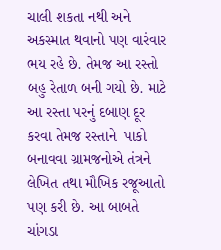ચાલી શકતા નથી અને અકસ્માત થવાનો પણ વારંવાર ભય રહે છે. તેમજ આ રસ્તો બહુ રેતાળ બની ગયો છે. માટે આ રસ્તા પરનું દબાણ દૂર કરવા તેમજ રસ્તાને  પાકો બનાવવા ગ્રામજનોએ તંત્રને લેખિત તથા મૌખિક રજૂઆતો પણ કરી છે. આ બાબતે ચાંગડા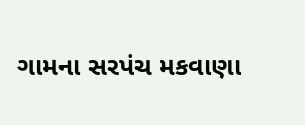ગામના સરપંચ મકવાણા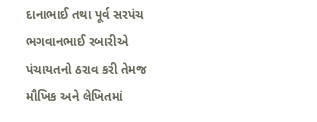દાનાભાઈ તથા પૂર્વ સરપંચ ભગવાનભાઈ રબારીએ પંચાયતનો ઠરાવ કરી તેમજ મૌખિક અને લેખિતમાં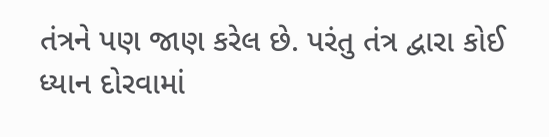તંત્રને પણ જાણ કરેલ છે. પરંતુ તંત્ર દ્વારા કોઈ  ધ્યાન દોરવામાં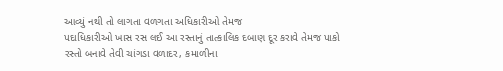આવ્યું નથી તો લાગતા વળગતા અધિકારીઓ તેમજ
પદાધિકારીઓ ખાસ રસ લઈ આ રસ્તાનું તાત્કાલિક દબાણ દૂર કરાવે તેમજ પાકો રસ્તો બનાવે તેવી ચાંગડા વળાદર, કમાળીના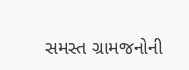સમસ્ત ગ્રામજનોની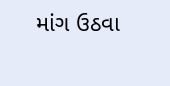માંગ ઉઠવા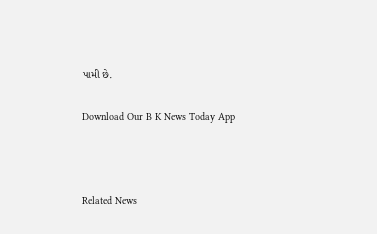પામી છે.

Download Our B K News Today App



Related News